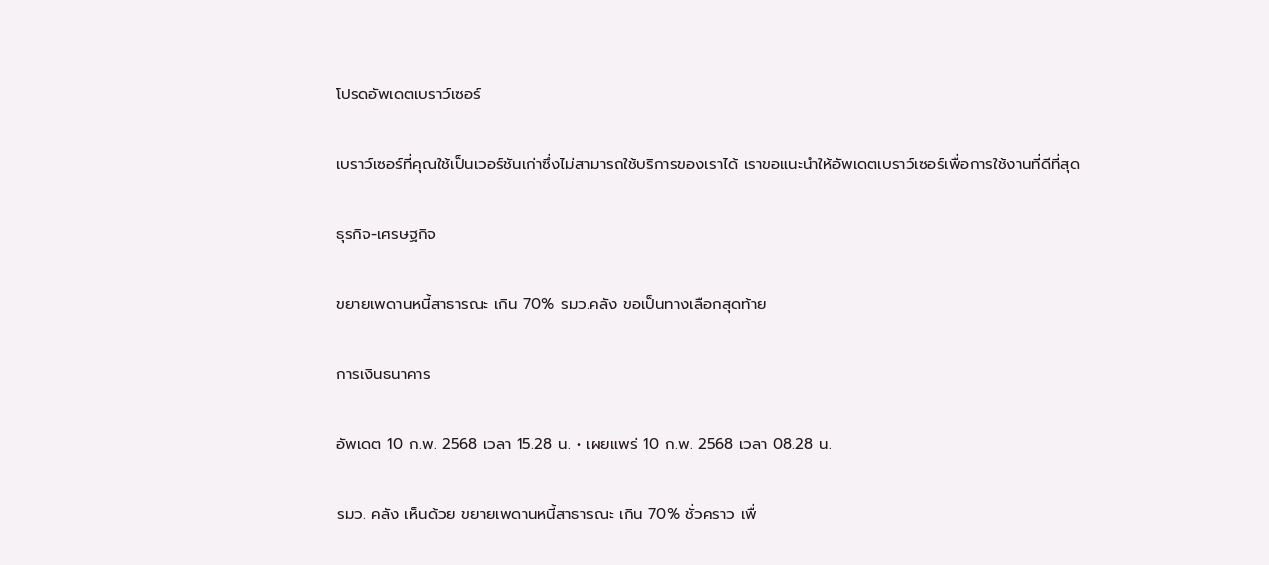โปรดอัพเดตเบราว์เซอร์

เบราว์เซอร์ที่คุณใช้เป็นเวอร์ชันเก่าซึ่งไม่สามารถใช้บริการของเราได้ เราขอแนะนำให้อัพเดตเบราว์เซอร์เพื่อการใช้งานที่ดีที่สุด

ธุรกิจ-เศรษฐกิจ

ขยายเพดานหนี้สาธารณะ เกิน 70% รมว.คลัง ขอเป็นทางเลือกสุดท้าย

การเงินธนาคาร

อัพเดต 10 ก.พ. 2568 เวลา 15.28 น. • เผยแพร่ 10 ก.พ. 2568 เวลา 08.28 น.

รมว. คลัง เห็นด้วย ขยายเพดานหนี้สาธารณะ เกิน 70% ชั่วคราว เพื่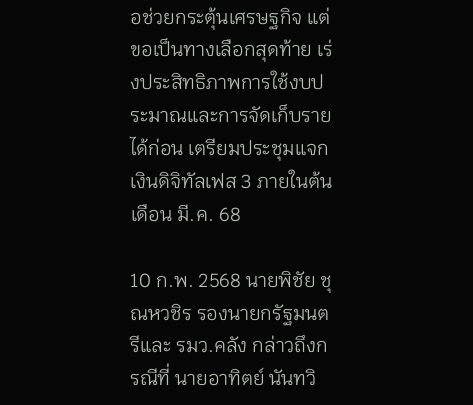อช่วยกระตุ้นเศรษฐกิจ แต่ขอเป็นทางเลือกสุดท้าย เร่งประสิทธิภาพการใช้งบประมาณและการจัดเก็บรายได้ก่อน เตรียมประชุมแจกเงินดิจิทัลเฟส 3 ภายในต้นเดือน มี.ค. 68

10 ก.พ. 2568 นายพิชัย ชุณหวชิร รองนายกรัฐมนตรีและ รมว.คลัง กล่าวถึงกรณีที่ นายอาทิตย์ นันทวิ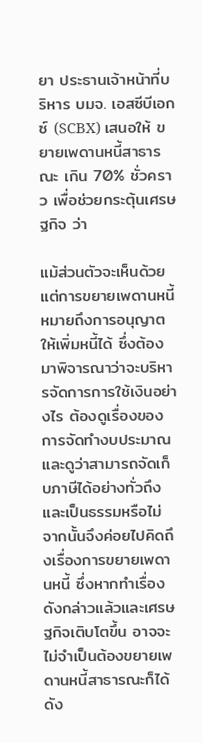ยา ประธานเจ้าหน้าที่บริหาร บมจ. เอสซีบีเอกซ์ (SCBX) เสนอให้ ขยายเพดานหนี้สาธารณะ เกิน 70% ชั่วคราว เพื่อช่วยกระตุ้นเศรษฐกิจ ว่า

แม้ส่วนตัวจะเห็นด้วยแต่การขยายเพดานหนี้หมายถึงการอนุญาตให้เพิ่มหนี้ได้ ซึ่งต้องมาพิจารณาว่าจะบริหารจัดการการใช้เงินอย่างไร ต้องดูเรื่องของการจัดทำงบประมาณ และดูว่าสามารถจัดเก็บภาษีได้อย่างทั่วถึงและเป็นธรรมหรือไม่ จากนั้นจึงค่อยไปคิดถึงเรื่องการขยายเพดานหนี้ ซึ่งหากทำเรื่องดังกล่าวแล้วและเศรษฐกิจเติบโตขึ้น อาจจะไม่จำเป็นต้องขยายเพดานหนี้สาธารณะก็ได้ ดัง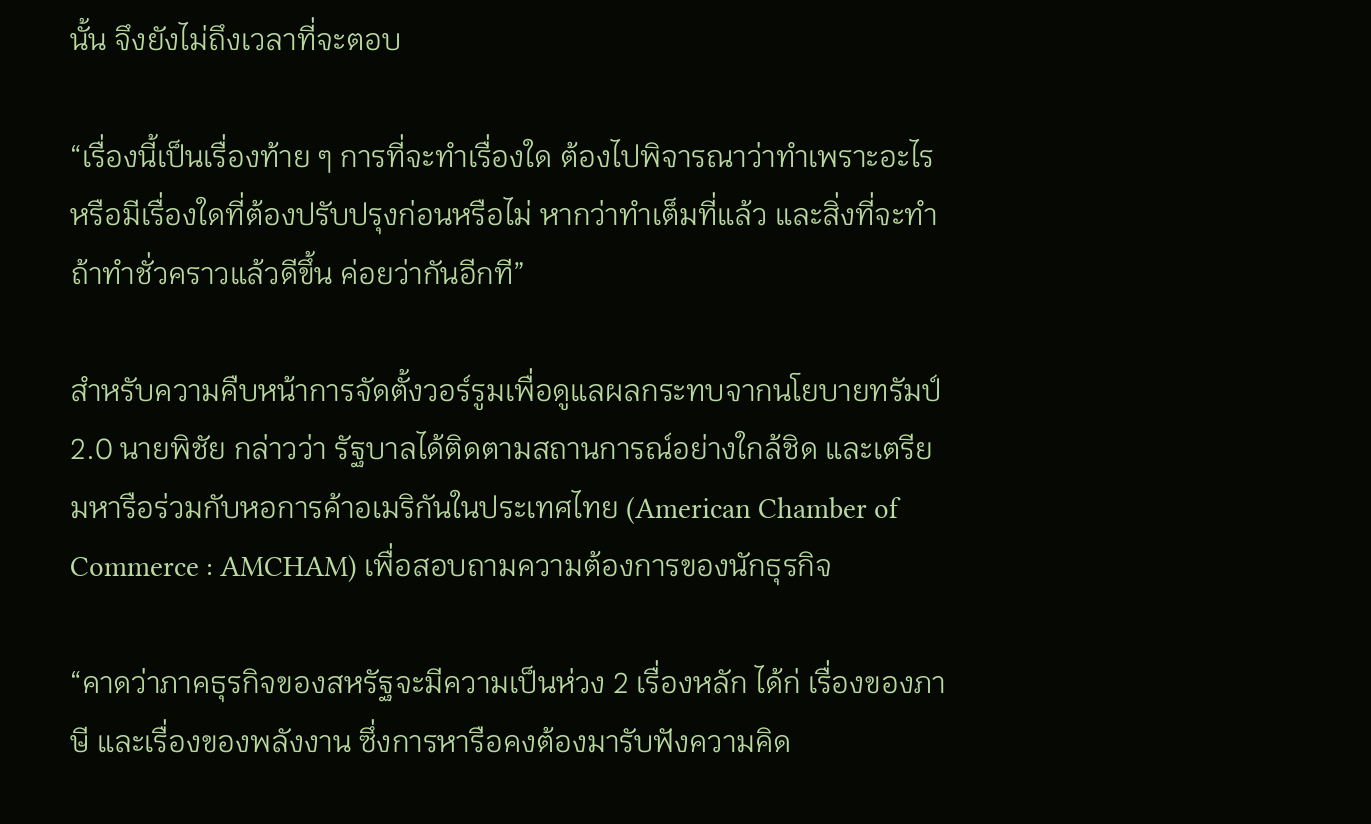นั้น จึงยังไม่ถึงเวลาที่จะตอบ

“เรื่องนี้เป็นเรื่องท้าย ๆ การที่จะทำเรื่องใด ต้องไปพิจารณาว่าทำเพราะอะไร หรือมีเรื่องใดที่ต้องปรับปรุงก่อนหรือไม่ หากว่าทำเต็มที่แล้ว และสิ่งที่จะทำ ถ้าทำชั่วคราวแล้วดีขึ้น ค่อยว่ากันอีกที”

สำหรับความคืบหน้าการจัดตั้งวอร์รูมเพื่อดูแลผลกระทบจากนโยบายทรัมป์ 2.0 นายพิชัย กล่าวว่า รัฐบาลได้ติดตามสถานการณ์อย่างใกล้ชิด และเตรียมหารือร่วมกับหอการค้าอเมริกันในประเทศไทย (American Chamber of Commerce : AMCHAM) เพื่อสอบถามความต้องการของนักธุรกิจ

“คาดว่าภาคธุรกิจของสหรัฐจะมีความเป็นห่วง 2 เรื่องหลัก ได้ก่ เรื่องของภาษี และเรื่องของพลังงาน ซึ่งการหารือคงต้องมารับฟังความคิด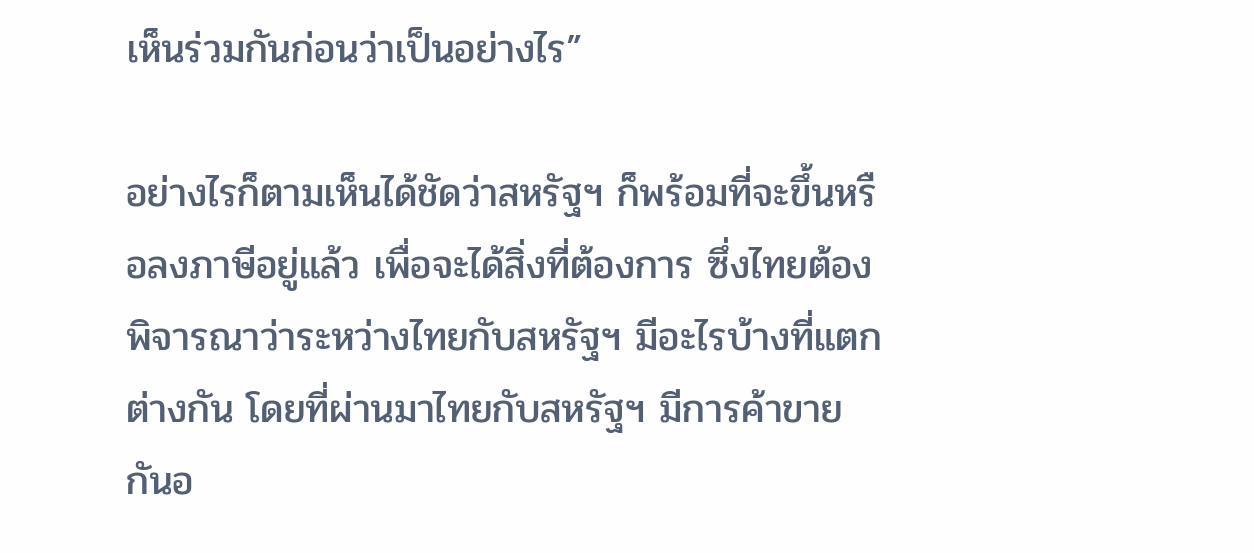เห็นร่วมกันก่อนว่าเป็นอย่างไร”

อย่างไรก็ตามเห็นได้ชัดว่าสหรัฐฯ ก็พร้อมที่จะขึ้นหรือลงภาษีอยู่แล้ว เพื่อจะได้สิ่งที่ต้องการ ซึ่งไทยต้องพิจารณาว่าระหว่างไทยกับสหรัฐฯ มีอะไรบ้างที่แตกต่างกัน โดยที่ผ่านมาไทยกับสหรัฐฯ มีการค้าขายกันอ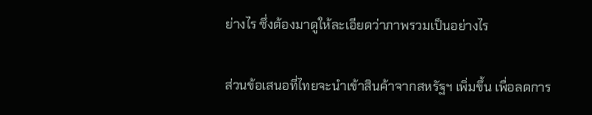ย่างไร ซึ่งต้องมาดูให้ละเอียดว่าภาพรวมเป็นอย่างไร

ส่วนข้อเสนอที่ไทยจะนำเข้าสินค้าจากสหรัฐฯ เพิ่มขึ้น เพื่อลดการ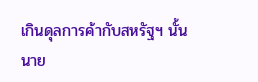เกินดุลการค้ากับสหรัฐฯ นั้น นาย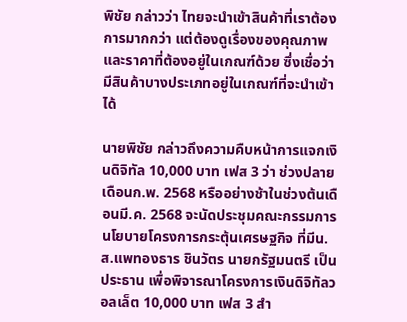พิชัย กล่าวว่า ไทยจะนำเข้าสินค้าที่เราต้องการมากกว่า แต่ต้องดูเรื่องของคุณภาพและราคาที่ต้องอยู่ในเกณฑ์ด้วย ซึ่งเชื่อว่ามีสินค้าบางประเภทอยู่ในเกณฑ์ที่จะนำเข้าได้

นายพิชัย กล่าวถึงความคืบหน้าการแจกเงินดิจิทัล 10,000 บาท เฟส 3 ว่า ช่วงปลายเดือนก.พ. 2568 หรืออย่างช้าในช่วงต้นเดือนมี.ค. 2568 จะนัดประชุมคณะกรรมการนโยบายโครงการกระตุ้นเศรษฐกิจ ที่มีน.ส.แพทองธาร ชินวัตร นายกรัฐมนตรี เป็นประธาน เพื่อพิจารณาโครงการเงินดิจิทัลวอลเล็ต 10,000 บาท เฟส 3 สำ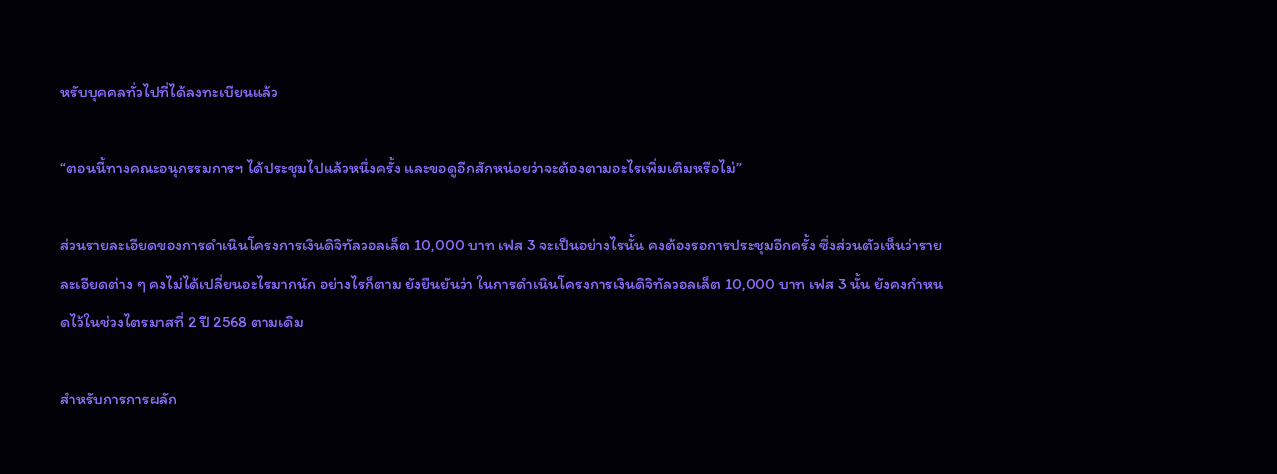หรับบุคคลทั่วไปที่ได้ลงทะเบียนแล้ว

“ตอนนี้ทางคณะอนุกรรมการฯ ได้ประชุมไปแล้วหนึ่งครั้ง และขอดูอีกสักหน่อยว่าจะต้องตามอะไรเพิ่มเติมหรือไม่”

ส่วนรายละเอียดของการดำเนินโครงการเงินดิจิทัลวอลเล็ต 10,000 บาท เฟส 3 จะเป็นอย่างไรนั้น คงต้องรอการประชุมอีกครั้ง ซึ่งส่วนตัวเห็นว่ารายละเอียดต่าง ๆ คงไม่ได้เปลี่ยนอะไรมากนัก อย่างไรก็ตาม ยังยืนยันว่า ในการดำเนินโครงการเงินดิจิทัลวอลเล็ต 10,000 บาท เฟส 3 นั้น ยังคงกำหนดไว้ในช่วงไตรมาสที่ 2 ปี 2568 ตามเดิม

สำหรับการการผลัก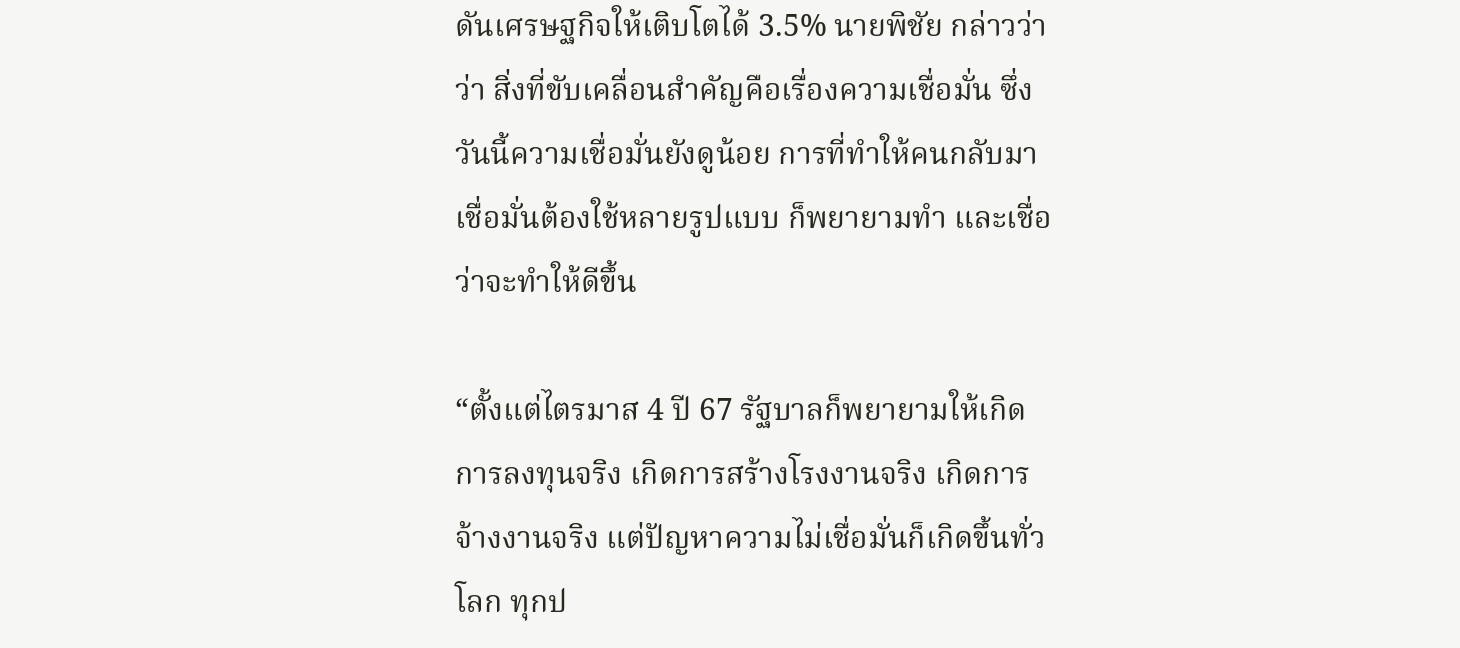ดันเศรษฐกิจให้เติบโตได้ 3.5% นายพิชัย กล่าวว่า ว่า สิ่งที่ขับเคลื่อนสำคัญคือเรื่องความเชื่อมั่น ซึ่งวันนี้ความเชื่อมั่นยังดูน้อย การที่ทำให้คนกลับมาเชื่อมั่นต้องใช้หลายรูปแบบ ก็พยายามทำ และเชื่อว่าจะทำให้ดีขึ้น

“ตั้งแต่ไตรมาส 4 ปี 67 รัฐบาลก็พยายามให้เกิดการลงทุนจริง เกิดการสร้างโรงงานจริง เกิดการจ้างงานจริง แต่ปัญหาความไม่เชื่อมั่นก็เกิดขึ้นทั่วโลก ทุกป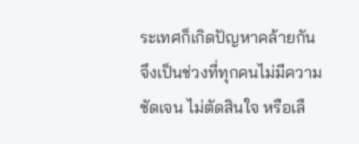ระเทศก็เกิดปัญหาคล้ายกัน จึงเป็นช่วงที่ทุกคนไม่มีความชัดเจน ไม่ตัดสินใจ หรือเลื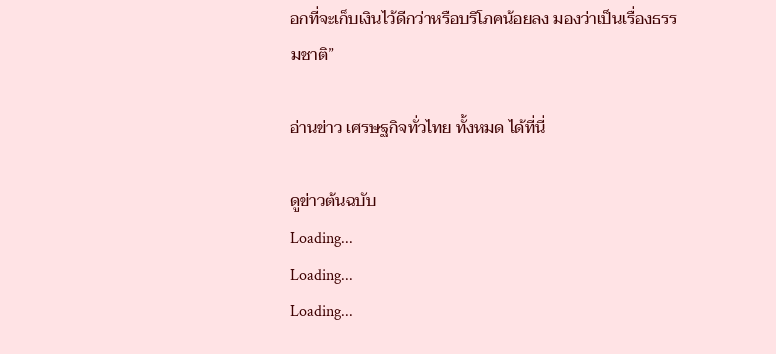อกที่จะเก็บเงินไว้ดีกว่าหรือบริโภคน้อยลง มองว่าเป็นเรื่องธรรมชาติ”

อ่านข่าว เศรษฐกิจทั่วไทย ทั้งหมด ได้ที่นี่

ดูข่าวต้นฉบับ
Loading...
Loading...
Loading...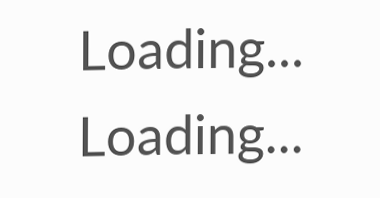Loading...
Loading...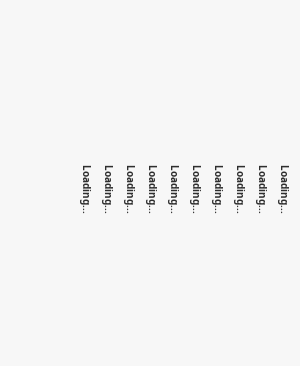Loading...
Loading...
Loading...
Loading...
Loading...
Loading...
Loading...
Loading...
Loading...
Loading...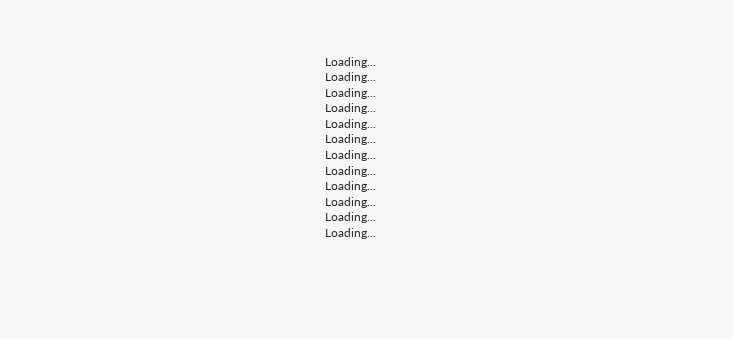Loading...
Loading...
Loading...
Loading...
Loading...
Loading...
Loading...
Loading...
Loading...
Loading...
Loading...
Loading...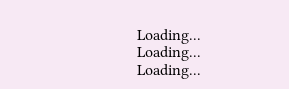Loading...
Loading...
Loading...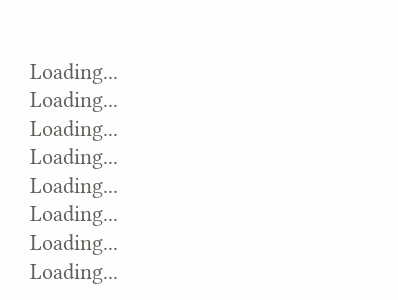Loading...
Loading...
Loading...
Loading...
Loading...
Loading...
Loading...
Loading...